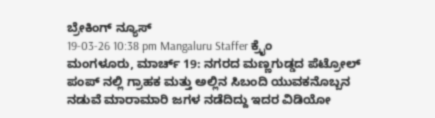ಬ್ರೇಕಿಂಗ್ ನ್ಯೂಸ್
19-03-26 10:38 pm Mangaluru Staffer ಕ್ರೈಂ
ಮಂಗಳೂರು, ಮಾರ್ಚ್ 19: ನಗರದ ಮಣ್ಣಗುಡ್ಡದ ಪೆಟ್ರೋಲ್ ಪಂಪ್ ನಲ್ಲಿ ಗ್ರಾಹಕ ಮತ್ತು ಅಲ್ಲಿನ ಸಿಬಂದಿ ಯುವಕನೊಬ್ಬನ ನಡುವೆ ಮಾರಾಮಾರಿ ಜಗಳ ನಡೆದಿದ್ದು ಇದರ ವಿಡಿಯೋ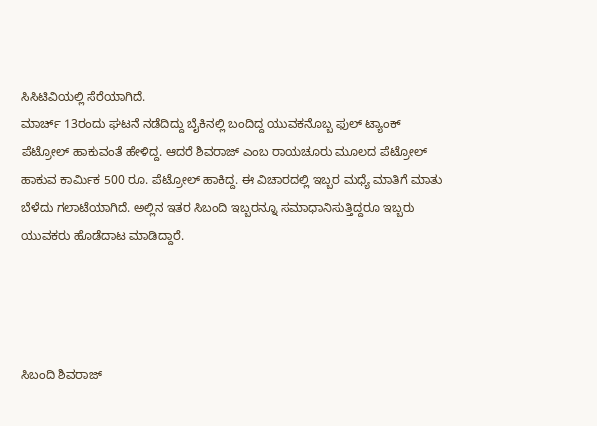ಸಿಸಿಟಿವಿಯಲ್ಲಿ ಸೆರೆಯಾಗಿದೆ.
ಮಾರ್ಚ್ 13ರಂದು ಘಟನೆ ನಡೆದಿದ್ದು ಬೈಕಿನಲ್ಲಿ ಬಂದಿದ್ದ ಯುವಕನೊಬ್ಬ ಫುಲ್ ಟ್ಯಾಂಕ್ ಪೆಟ್ರೋಲ್ ಹಾಕುವಂತೆ ಹೇಳಿದ್ದ. ಆದರೆ ಶಿವರಾಜ್ ಎಂಬ ರಾಯಚೂರು ಮೂಲದ ಪೆಟ್ರೋಲ್ ಹಾಕುವ ಕಾರ್ಮಿಕ 500 ರೂ. ಪೆಟ್ರೋಲ್ ಹಾಕಿದ್ದ. ಈ ವಿಚಾರದಲ್ಲಿ ಇಬ್ಬರ ಮಧ್ಯೆ ಮಾತಿಗೆ ಮಾತು ಬೆಳೆದು ಗಲಾಟೆಯಾಗಿದೆ. ಅಲ್ಲಿನ ಇತರ ಸಿಬಂದಿ ಇಬ್ಬರನ್ನೂ ಸಮಾಧಾನಿಸುತ್ತಿದ್ದರೂ ಇಬ್ಬರು ಯುವಕರು ಹೊಡೆದಾಟ ಮಾಡಿದ್ದಾರೆ.




ಸಿಬಂದಿ ಶಿವರಾಜ್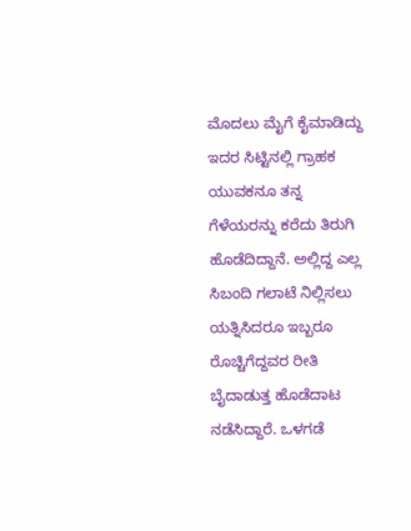ಮೊದಲು ಮೈಗೆ ಕೈಮಾಡಿದ್ದು ಇದರ ಸಿಟ್ಟಿನಲ್ಲಿ ಗ್ರಾಹಕ ಯುವಕನೂ ತನ್ನ ಗೆಳೆಯರನ್ನು ಕರೆದು ತಿರುಗಿ ಹೊಡೆದಿದ್ದಾನೆ. ಅಲ್ಲಿದ್ದ ಎಲ್ಲ ಸಿಬಂದಿ ಗಲಾಟೆ ನಿಲ್ಲಿಸಲು ಯತ್ನಿಸಿದರೂ ಇಬ್ಬರೂ ರೊಚ್ಚಿಗೆದ್ದವರ ರೀತಿ ಬೈದಾಡುತ್ತ ಹೊಡೆದಾಟ ನಡೆಸಿದ್ದಾರೆ. ಒಳಗಡೆ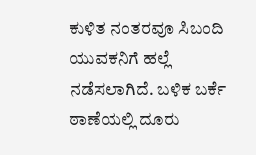ಕುಳಿತ ನಂತರವೂ ಸಿಬಂದಿ ಯುವಕನಿಗೆ ಹಲ್ಲೆ ನಡೆಸಲಾಗಿದೆ. ಬಳಿಕ ಬರ್ಕೆ ಠಾಣೆಯಲ್ಲಿ ದೂರು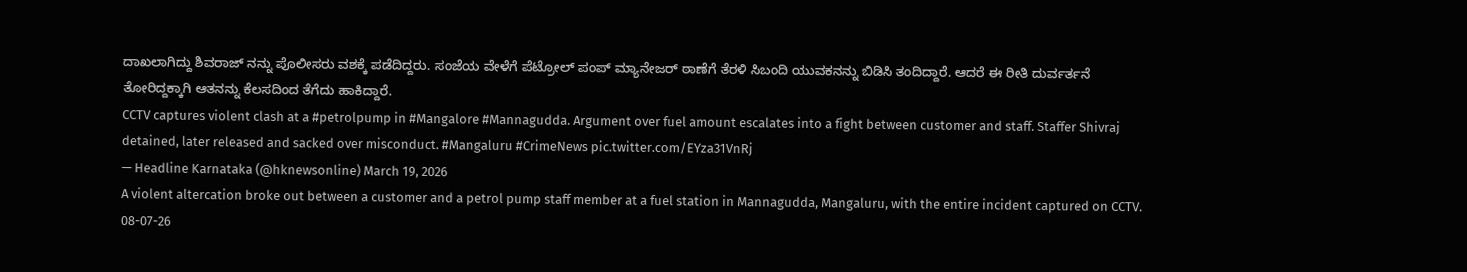ದಾಖಲಾಗಿದ್ದು ಶಿವರಾಜ್ ನನ್ನು ಪೊಲೀಸರು ವಶಕ್ಕೆ ಪಡೆದಿದ್ದರು. ಸಂಜೆಯ ವೇಳೆಗೆ ಪೆಟ್ರೋಲ್ ಪಂಪ್ ಮ್ಯಾನೇಜರ್ ಠಾಣೆಗೆ ತೆರಳಿ ಸಿಬಂದಿ ಯುವಕನನ್ನು ಬಿಡಿಸಿ ತಂದಿದ್ದಾರೆ. ಆದರೆ ಈ ರೀತಿ ದುರ್ವರ್ತನೆ ತೋರಿದ್ದಕ್ಕಾಗಿ ಆತನನ್ನು ಕೆಲಸದಿಂದ ತೆಗೆದು ಹಾಕಿದ್ದಾರೆ.
CCTV captures violent clash at a #petrolpump in #Mangalore #Mannagudda. Argument over fuel amount escalates into a fight between customer and staff. Staffer Shivraj detained, later released and sacked over misconduct. #Mangaluru #CrimeNews pic.twitter.com/EYza31VnRj
— Headline Karnataka (@hknewsonline) March 19, 2026
A violent altercation broke out between a customer and a petrol pump staff member at a fuel station in Mannagudda, Mangaluru, with the entire incident captured on CCTV.
08-07-26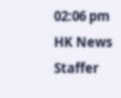02:06 pm
HK News Staffer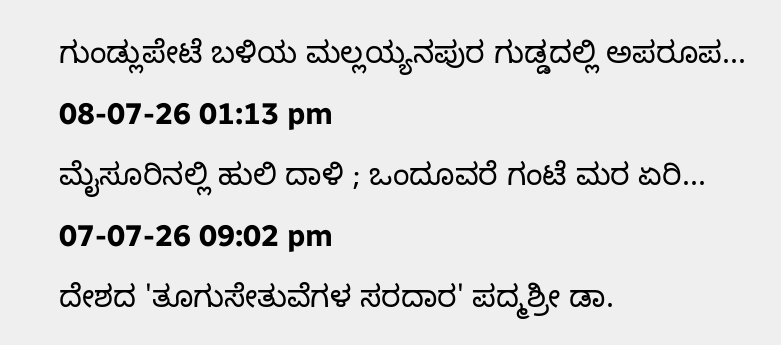ಗುಂಡ್ಲುಪೇಟೆ ಬಳಿಯ ಮಲ್ಲಯ್ಯನಪುರ ಗುಡ್ಡದಲ್ಲಿ ಅಪರೂಪ...
08-07-26 01:13 pm
ಮೈಸೂರಿನಲ್ಲಿ ಹುಲಿ ದಾಳಿ ; ಒಂದೂವರೆ ಗಂಟೆ ಮರ ಏರಿ...
07-07-26 09:02 pm
ದೇಶದ 'ತೂಗುಸೇತುವೆಗಳ ಸರದಾರ' ಪದ್ಮಶ್ರೀ ಡಾ.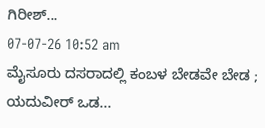ಗಿರೀಶ್...
07-07-26 10:52 am
ಮೈಸೂರು ದಸರಾದಲ್ಲಿ ಕಂಬಳ ಬೇಡವೇ ಬೇಡ ; ಯದುವೀರ್ ಒಡ...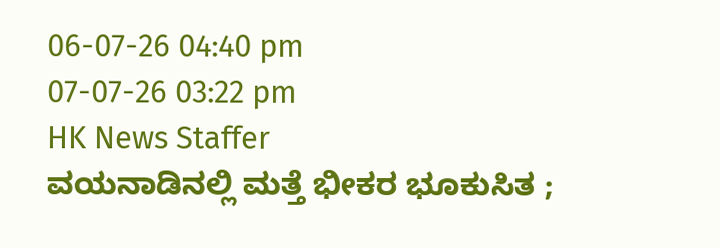06-07-26 04:40 pm
07-07-26 03:22 pm
HK News Staffer
ವಯನಾಡಿನಲ್ಲಿ ಮತ್ತೆ ಭೀಕರ ಭೂಕುಸಿತ ;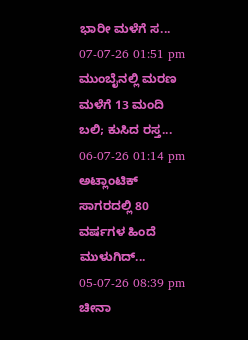ಭಾರೀ ಮಳೆಗೆ ಸ...
07-07-26 01:51 pm
ಮುಂಬೈನಲ್ಲಿ ಮರಣ ಮಳೆಗೆ 13 ಮಂದಿ ಬಲಿ; ಕುಸಿದ ರಸ್ತ...
06-07-26 01:14 pm
ಅಟ್ಲಾಂಟಿಕ್ ಸಾಗರದಲ್ಲಿ 80 ವರ್ಷಗಳ ಹಿಂದೆ ಮುಳುಗಿದ್...
05-07-26 08:39 pm
ಚೀನಾ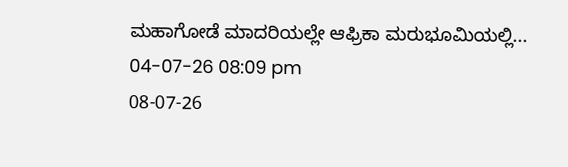ಮಹಾಗೋಡೆ ಮಾದರಿಯಲ್ಲೇ ಆಫ್ರಿಕಾ ಮರುಭೂಮಿಯಲ್ಲಿ...
04-07-26 08:09 pm
08-07-26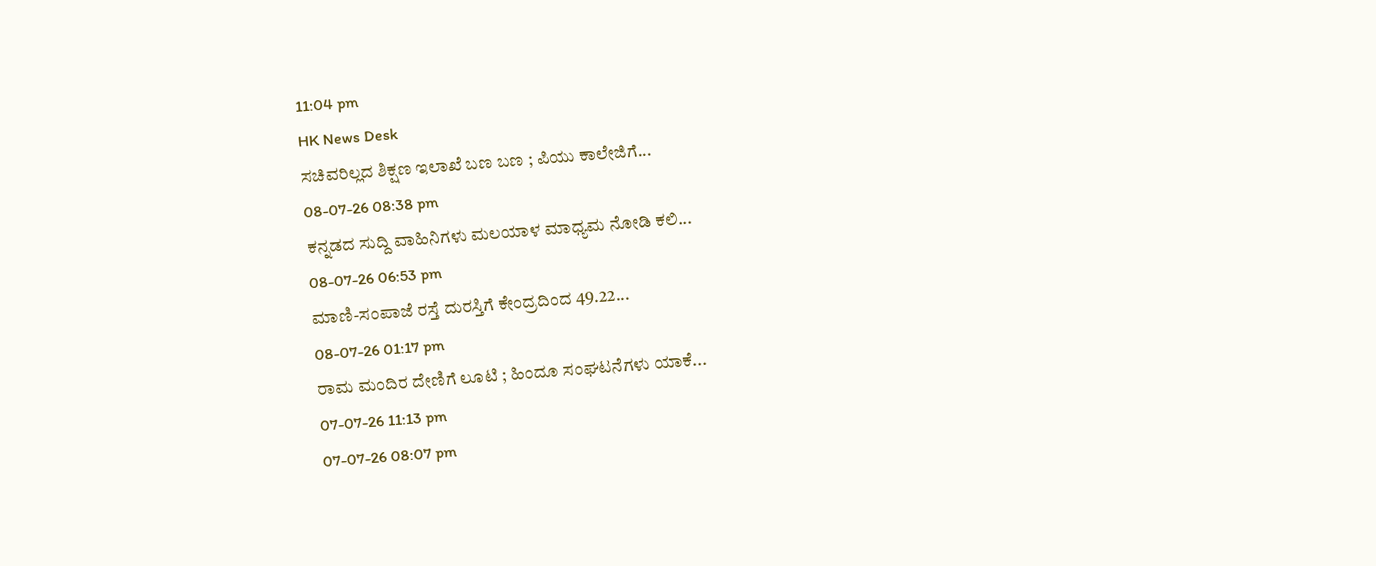11:04 pm
HK News Desk
ಸಚಿವರಿಲ್ಲದ ಶಿಕ್ಷಣ ಇಲಾಖೆ ಬಣ ಬಣ ; ಪಿಯು ಕಾಲೇಜಿಗೆ...
08-07-26 08:38 pm
ಕನ್ನಡದ ಸುದ್ದಿ ವಾಹಿನಿಗಳು ಮಲಯಾಳ ಮಾಧ್ಯಮ ನೋಡಿ ಕಲಿ...
08-07-26 06:53 pm
ಮಾಣಿ-ಸಂಪಾಜೆ ರಸ್ತೆ ದುರಸ್ತಿಗೆ ಕೇಂದ್ರದಿಂದ 49.22...
08-07-26 01:17 pm
ರಾಮ ಮಂದಿರ ದೇಣಿಗೆ ಲೂಟಿ ; ಹಿಂದೂ ಸಂಘಟನೆಗಳು ಯಾಕೆ...
07-07-26 11:13 pm
07-07-26 08:07 pm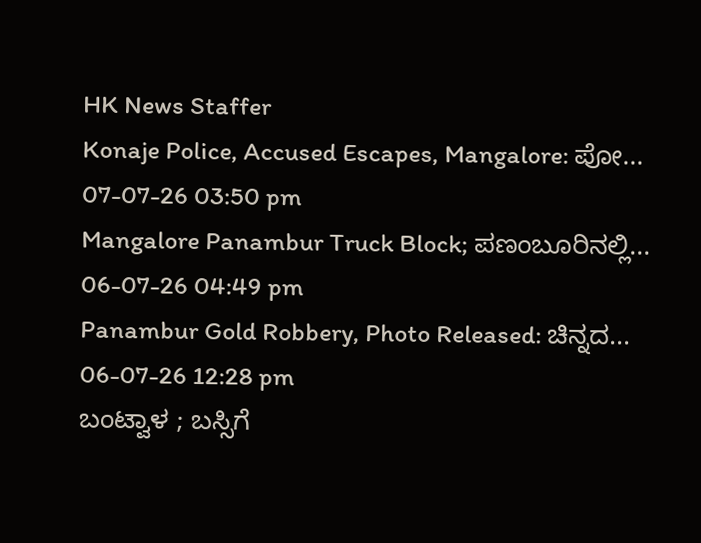HK News Staffer
Konaje Police, Accused Escapes, Mangalore: ಪೋ...
07-07-26 03:50 pm
Mangalore Panambur Truck Block; ಪಣಂಬೂರಿನಲ್ಲಿ...
06-07-26 04:49 pm
Panambur Gold Robbery, Photo Released: ಚಿನ್ನದ...
06-07-26 12:28 pm
ಬಂಟ್ವಾಳ ; ಬಸ್ಸಿಗೆ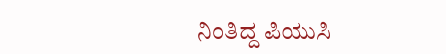ನಿಂತಿದ್ದ ಪಿಯುಸಿ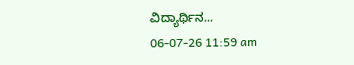ವಿದ್ಯಾರ್ಥಿನ...
06-07-26 11:59 am